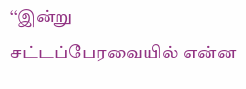‘‘இன்று சட்டப்பேரவையில் என்ன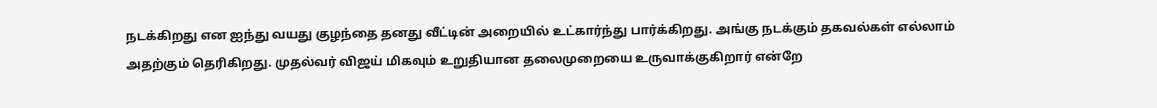நடக்கிறது என ஐந்து வயது குழந்தை தனது வீட்டின் அறையில் உட்கார்ந்து பார்க்கிறது. அங்கு நடக்கும் தகவல்கள் எல்லாம் அதற்கும் தெரிகிறது. முதல்வர் விஜய் மிகவும் உறுதியான தலைமுறையை உருவாக்குகிறார் என்றே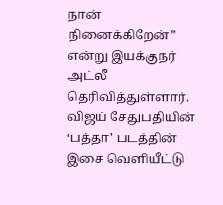நான் நினைக்கிறேன்” என்று இயக்குநர் அட்லீ தெரிவித்துள்ளார்.
விஜய் சேதுபதியின் ‘பத்தா’ படத்தின் இசை வெளியீட்டு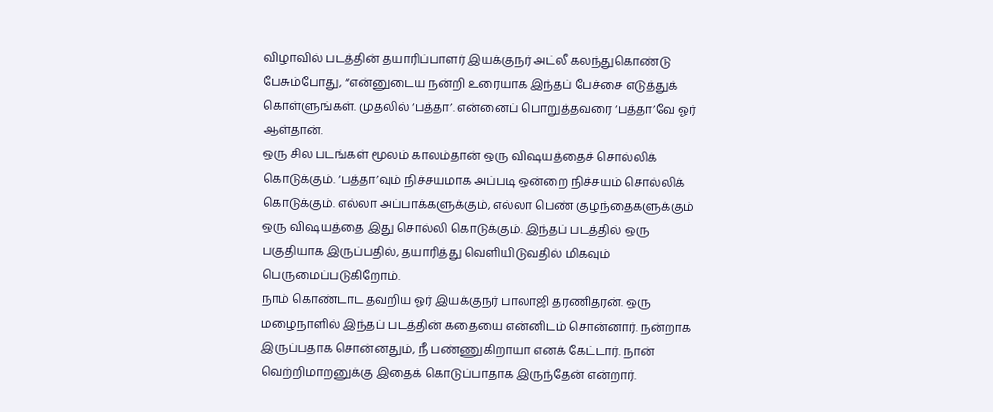விழாவில் படத்தின் தயாரிப்பாளர் இயக்குநர் அட்லீ கலந்துகொண்டு பேசும்போது, “என்னுடைய நன்றி உரையாக இந்தப் பேச்சை எடுத்துக் கொள்ளுங்கள். முதலில் ‘பத்தா’. என்னைப் பொறுத்தவரை ‘பத்தா’வே ஓர் ஆள்தான்.
ஒரு சில படங்கள் மூலம் காலம்தான் ஒரு விஷயத்தைச் சொல்லிக் கொடுக்கும். ‘பத்தா’வும் நிச்சயமாக அப்படி ஒன்றை நிச்சயம் சொல்லிக் கொடுக்கும். எல்லா அப்பாக்களுக்கும், எல்லா பெண் குழந்தைகளுக்கும் ஒரு விஷயத்தை இது சொல்லி கொடுக்கும். இந்தப் படத்தில் ஒரு பகுதியாக இருப்பதில், தயாரித்து வெளியிடுவதில் மிகவும் பெருமைப்படுகிறோம்.
நாம் கொண்டாட தவறிய ஓர் இயக்குநர் பாலாஜி தரணிதரன். ஒரு மழைநாளில் இந்தப் படத்தின் கதையை என்னிடம் சொன்னார். நன்றாக இருப்பதாக சொன்னதும், நீ பண்ணுகிறாயா எனக் கேட்டார். நான் வெற்றிமாறனுக்கு இதைக் கொடுப்பாதாக இருந்தேன் என்றார்.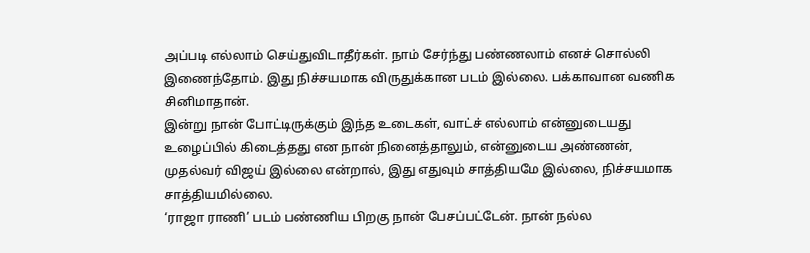அப்படி எல்லாம் செய்துவிடாதீர்கள். நாம் சேர்ந்து பண்ணலாம் எனச் சொல்லி இணைந்தோம். இது நிச்சயமாக விருதுக்கான படம் இல்லை. பக்காவான வணிக சினிமாதான்.
இன்று நான் போட்டிருக்கும் இந்த உடைகள், வாட்ச் எல்லாம் என்னுடையது உழைப்பில் கிடைத்தது என நான் நினைத்தாலும், என்னுடைய அண்ணன், முதல்வர் விஜய் இல்லை என்றால், இது எதுவும் சாத்தியமே இல்லை, நிச்சயமாக சாத்தியமில்லை.
‘ராஜா ராணி’ படம் பண்ணிய பிறகு நான் பேசப்பட்டேன். நான் நல்ல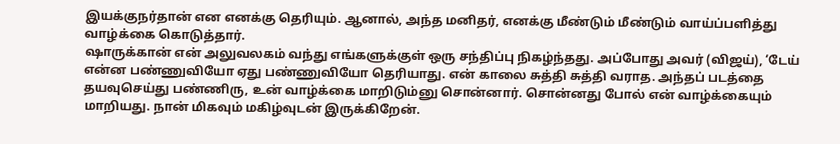இயக்குநர்தான் என எனக்கு தெரியும். ஆனால், அந்த மனிதர், எனக்கு மீண்டும் மீண்டும் வாய்ப்பளித்து வாழ்க்கை கொடுத்தார்.
ஷாருக்கான் என் அலுவலகம் வந்து எங்களுக்குள் ஒரு சந்திப்பு நிகழ்ந்தது. அப்போது அவர் (விஜய்), ‘டேய் என்ன பண்ணுவியோ ஏது பண்ணுவியோ தெரியாது. என் காலை சுத்தி சுத்தி வராத. அந்தப் படத்தை தயவுசெய்து பண்ணிரு, உன் வாழ்க்கை மாறிடும்னு சொன்னார். சொன்னது போல் என் வாழ்க்கையும் மாறியது. நான் மிகவும் மகிழ்வுடன் இருக்கிறேன்.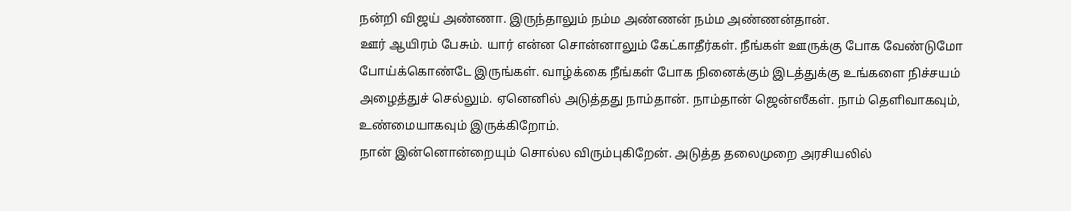நன்றி விஜய் அண்ணா. இருந்தாலும் நம்ம அண்ணன் நம்ம அண்ணன்தான்.
ஊர் ஆயிரம் பேசும். யார் என்ன சொன்னாலும் கேட்காதீர்கள். நீங்கள் ஊருக்கு போக வேண்டுமோ போய்க்கொண்டே இருங்கள். வாழ்க்கை நீங்கள் போக நினைக்கும் இடத்துக்கு உங்களை நிச்சயம் அழைத்துச் செல்லும். ஏனெனில் அடுத்தது நாம்தான். நாம்தான் ஜென்ஸீகள். நாம் தெளிவாகவும், உண்மையாகவும் இருக்கிறோம்.
நான் இன்னொன்றையும் சொல்ல விரும்புகிறேன். அடுத்த தலைமுறை அரசியலில்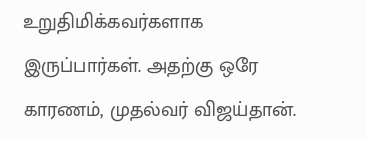உறுதிமிக்கவர்களாக இருப்பார்கள். அதற்கு ஒரே காரணம், முதல்வர் விஜய்தான்.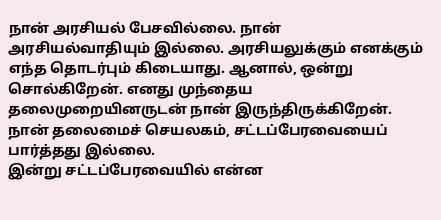நான் அரசியல் பேசவில்லை. நான் அரசியல்வாதியும் இல்லை. அரசியலுக்கும் எனக்கும் எந்த தொடர்பும் கிடையாது. ஆனால், ஒன்று சொல்கிறேன். எனது முந்தைய தலைமுறையினருடன் நான் இருந்திருக்கிறேன். நான் தலைமைச் செயலகம், சட்டப்பேரவையைப் பார்த்தது இல்லை.
இன்று சட்டப்பேரவையில் என்ன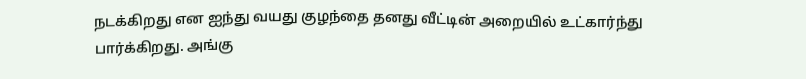நடக்கிறது என ஐந்து வயது குழந்தை தனது வீட்டின் அறையில் உட்கார்ந்து பார்க்கிறது. அங்கு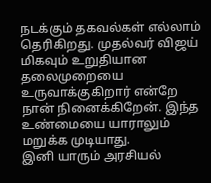நடக்கும் தகவல்கள் எல்லாம் தெரிகிறது. முதல்வர் விஜய் மிகவும் உறுதியான தலைமுறையை உருவாக்குகிறார் என்றே நான் நினைக்கிறேன். இந்த உண்மையை யாராலும் மறுக்க முடியாது.
இனி யாரும் அரசியல்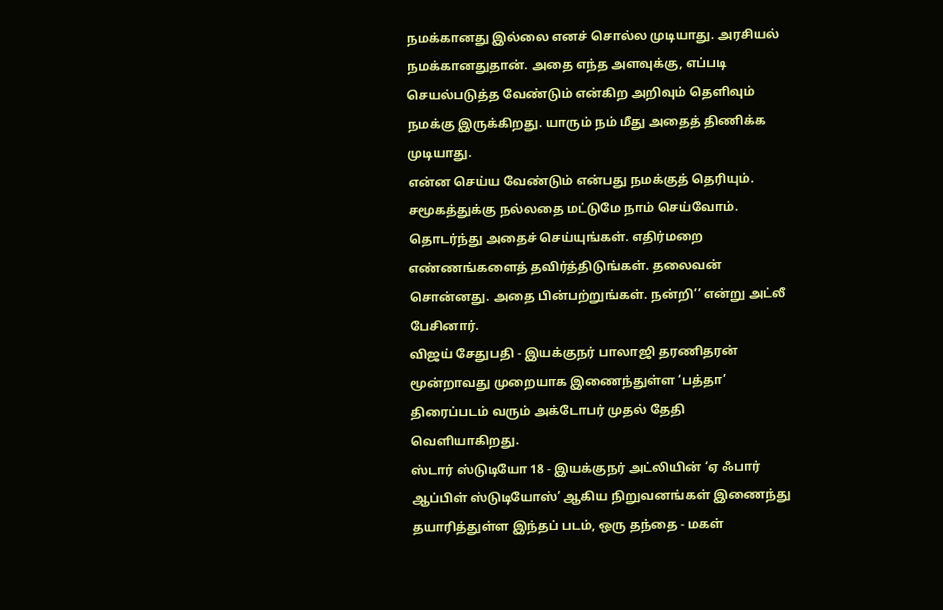நமக்கானது இல்லை எனச் சொல்ல முடியாது. அரசியல் நமக்கானதுதான். அதை எந்த அளவுக்கு, எப்படி செயல்படுத்த வேண்டும் என்கிற அறிவும் தெளிவும் நமக்கு இருக்கிறது. யாரும் நம் மீது அதைத் திணிக்க முடியாது.
என்ன செய்ய வேண்டும் என்பது நமக்குத் தெரியும். சமூகத்துக்கு நல்லதை மட்டுமே நாம் செய்வோம். தொடர்ந்து அதைச் செய்யுங்கள். எதிர்மறை எண்ணங்களைத் தவிர்த்திடுங்கள். தலைவன் சொன்னது. அதை பின்பற்றுங்கள். நன்றி’’ என்று அட்லீ பேசினார்.
விஜய் சேதுபதி - இயக்குநர் பாலாஜி தரணிதரன் மூன்றாவது முறையாக இணைந்துள்ள ‘பத்தா’ திரைப்படம் வரும் அக்டோபர் முதல் தேதி வெளியாகிறது.
ஸ்டார் ஸ்டுடியோ 18 - இயக்குநர் அட்லியின் ‘ஏ ஃபார் ஆப்பிள் ஸ்டுடியோஸ்’ ஆகிய நிறுவனங்கள் இணைந்து தயாரித்துள்ள இந்தப் படம், ஒரு தந்தை - மகள்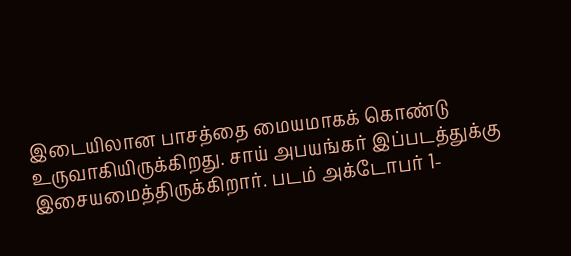இடையிலான பாசத்தை மையமாகக் கொண்டு உருவாகியிருக்கிறது. சாய் அபயங்கர் இப்படத்துக்கு இசையமைத்திருக்கிறார். படம் அக்டோபர் 1-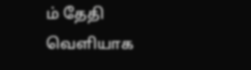ம் தேதி வெளியாக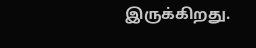இருக்கிறது.